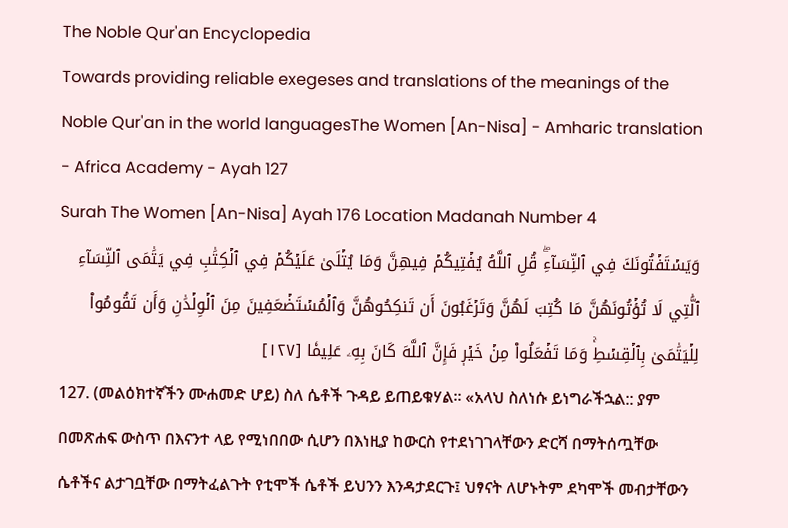The Noble Qur'an Encyclopedia
Towards providing reliable exegeses and translations of the meanings of the Noble Qur'an in the world languagesThe Women [An-Nisa] - Amharic translation - Africa Academy - Ayah 127
Surah The Women [An-Nisa] Ayah 176 Location Madanah Number 4
وَيَسۡتَفۡتُونَكَ فِي ٱلنِّسَآءِۖ قُلِ ٱللَّهُ يُفۡتِيكُمۡ فِيهِنَّ وَمَا يُتۡلَىٰ عَلَيۡكُمۡ فِي ٱلۡكِتَٰبِ فِي يَتَٰمَى ٱلنِّسَآءِ ٱلَّٰتِي لَا تُؤۡتُونَهُنَّ مَا كُتِبَ لَهُنَّ وَتَرۡغَبُونَ أَن تَنكِحُوهُنَّ وَٱلۡمُسۡتَضۡعَفِينَ مِنَ ٱلۡوِلۡدَٰنِ وَأَن تَقُومُواْ لِلۡيَتَٰمَىٰ بِٱلۡقِسۡطِۚ وَمَا تَفۡعَلُواْ مِنۡ خَيۡرٖ فَإِنَّ ٱللَّهَ كَانَ بِهِۦ عَلِيمٗا [١٢٧]
127. (መልዕክተኛችን ሙሐመድ ሆይ) ስለ ሴቶች ጉዳይ ይጠይቁሃል። «አላህ ስለነሱ ይነግራችኋል:: ያም በመጽሐፍ ውስጥ በእናንተ ላይ የሚነበበው ሲሆን በእነዚያ ከውርስ የተደነገገላቸውን ድርሻ በማትሰጧቸው ሴቶችና ልታገቧቸው በማትፈልጉት የቲሞች ሴቶች ይህንን እንዳታደርጉ፤ ህፃናት ለሆኑትም ደካሞች መብታቸውን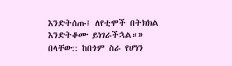እንድትሰጡ፤ ለየቲሞች በትክክል እንድትቆሙ ይነገራችኋል።» በላቸው:: ከበጎም ስራ የሆነን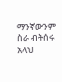ማንኛውንም ስራ ብትሰሩ አላህ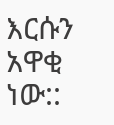እርሱን አዋቂ ነው::